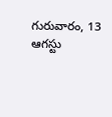గురువారం, 13 ఆగస్టు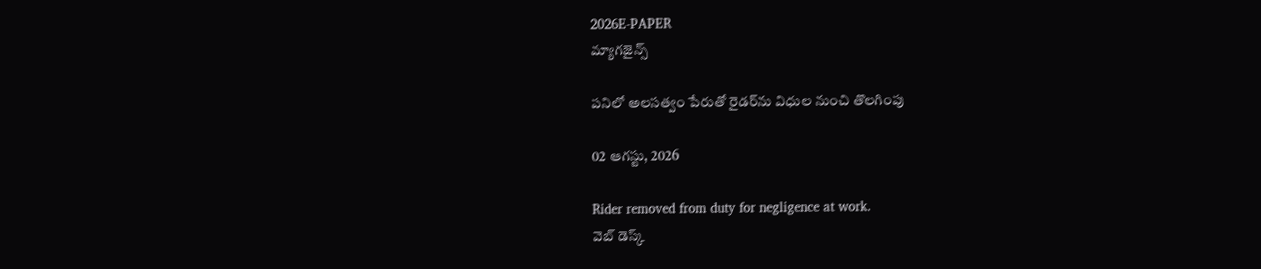2026E-PAPER
మ్యాగజైన్స్

పనిలో అలసత్వం పేరుతో రైడర్‌ను విధుల నుంచి తొలగింపు

02 ఆగస్టు, 2026

Rider removed from duty for negligence at work.
వెబ్ డెస్క్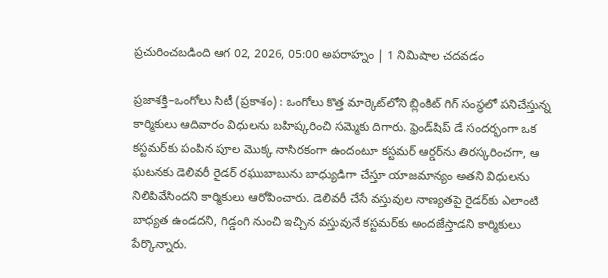ప్రచురించబడింది ఆగ 02, 2026, 05:00 అపరాహ్నం | 1 నిమిషాల చదవడం

ప్రజాశక్తి–ఒంగోలు సిటీ (ప్రకాశం) : ఒంగోలు కొత్త మార్కెట్‌లోని బ్లింకిట్ గిగ్ సంస్థలో పనిచేస్తున్న కార్మికులు ఆదివారం విధులను బహిష్కరించి సమ్మెకు దిగారు. ఫ్రెండ్‌షిప్ డే సందర్భంగా ఒక కస్టమర్‌కు పంపిన పూల మొక్క నాసిరకంగా ఉందంటూ కస్టమర్ ఆర్డర్‌ను తిరస్కరించగా, ఆ ఘటనకు డెలివరీ రైడర్ రఘుబాబును బాధ్యుడిగా చేస్తూ యాజమాన్యం అతని విధులను నిలిపివేసిందని కార్మికులు ఆరోపించారు. డెలివరీ చేసే వస్తువుల నాణ్యతపై రైడర్‌కు ఎలాంటి బాధ్యత ఉండదని, గిడ్డంగి నుంచి ఇచ్చిన వస్తువునే కస్టమర్‌కు అందజేస్తాడని కార్మికులు పేర్కొన్నారు.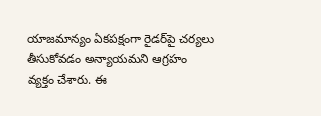యాజమాన్యం ఏకపక్షంగా రైడర్‌పై చర్యలు తీసుకోవడం అన్యాయమని ఆగ్రహం వ్యక్తం చేశారు. ఈ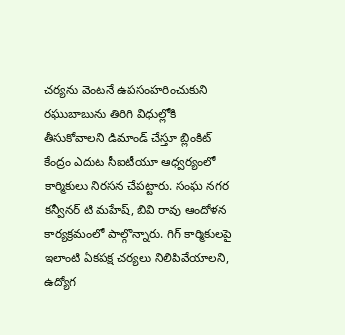చర్యను వెంటనే ఉపసంహరించుకుని రఘుబాబును తిరిగి విధుల్లోకి తీసుకోవాలని డిమాండ్ చేస్తూ బ్లింకిట్ కేంద్రం ఎదుట సీఐటీయూ ఆధ్వర్యంలో కార్మికులు నిరసన చేపట్టారు. సంఘ నగర కన్వీనర్ టి మహేష్, బివి రావు ఆందోళన కార్యక్రమంలో పాల్గొన్నారు. గిగ్ కార్మికులపై ఇలాంటి ఏకపక్ష చర్యలు నిలిపివేయాలని, ఉద్యోగ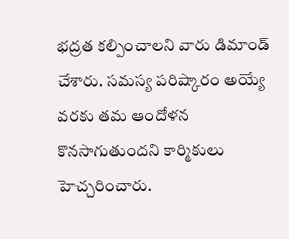భద్రత కల్పించాలని వారు డిమాండ్ చేశారు. సమస్య పరిష్కారం అయ్యే వరకు తమ ఆందోళన కొనసాగుతుందని కార్మికులు హెచ్చరించారు.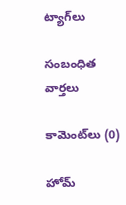ట్యాగ్‌లు

సంబంధిత వార్తలు

కామెంట్‌లు (0)

హోమ్